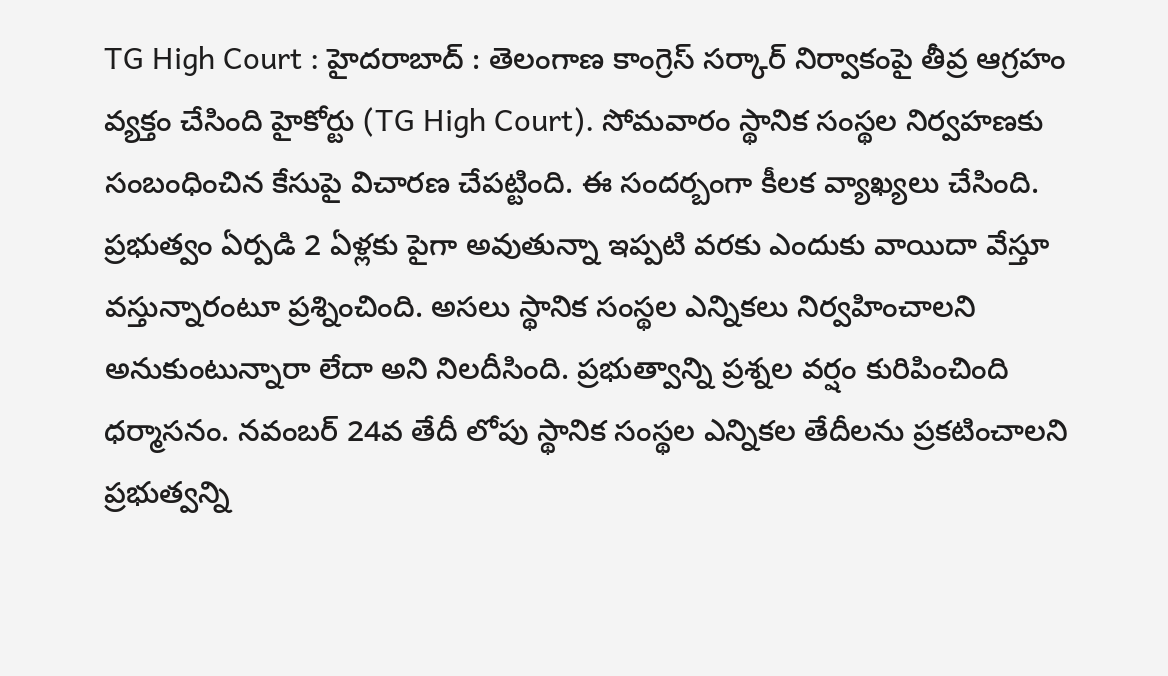TG High Court : హైదరాబాద్ : తెలంగాణ కాంగ్రెస్ సర్కార్ నిర్వాకంపై తీవ్ర ఆగ్రహం వ్యక్తం చేసింది హైకోర్టు (TG High Court). సోమవారం స్థానిక సంస్థల నిర్వహణకు సంబంధించిన కేసుపై విచారణ చేపట్టింది. ఈ సందర్బంగా కీలక వ్యాఖ్యలు చేసింది. ప్రభుత్వం ఏర్పడి 2 ఏళ్లకు పైగా అవుతున్నా ఇప్పటి వరకు ఎందుకు వాయిదా వేస్తూ వస్తున్నారంటూ ప్రశ్నించింది. అసలు స్థానిక సంస్థల ఎన్నికలు నిర్వహించాలని అనుకుంటున్నారా లేదా అని నిలదీసింది. ప్రభుత్వాన్ని ప్రశ్నల వర్షం కురిపించింది ధర్మాసనం. నవంబర్ 24వ తేదీ లోపు స్థానిక సంస్థల ఎన్నికల తేదీలను ప్రకటించాలని ప్రభుత్వన్ని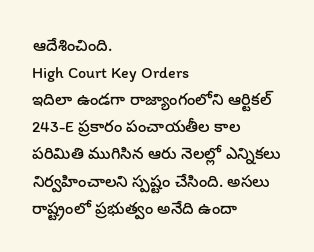ఆదేశించింది.
High Court Key Orders
ఇదిలా ఉండగా రాజ్యాంగంలోని ఆర్టికల్ 243-E ప్రకారం పంచాయతీల కాల పరిమితి ముగిసిన ఆరు నెలల్లో ఎన్నికలు నిర్వహించాలని స్పష్టం చేసింది. అసలు రాష్ట్రంలో ప్రభుత్వం అనేది ఉందా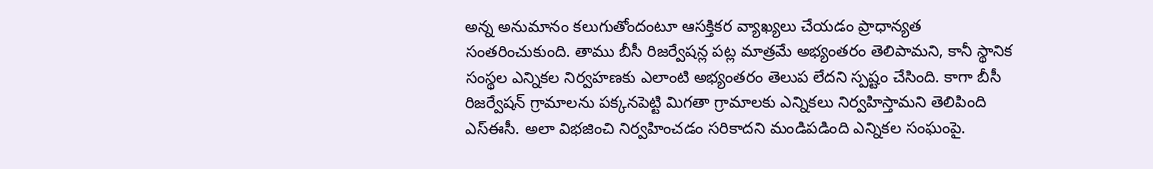అన్న అనుమానం కలుగుతోందంటూ ఆసక్తికర వ్యాఖ్యలు చేయడం ప్రాధాన్యత సంతరించుకుంది. తాము బీసీ రిజర్వేషన్ల పట్ల మాత్రమే అభ్యంతరం తెలిపామని, కానీ స్థానిక సంస్థల ఎన్నికల నిర్వహణకు ఎలాంటి అభ్యంతరం తెలుప లేదని స్పష్టం చేసింది. కాగా బీసీ రిజర్వేషన్ గ్రామాలను పక్కనపెట్టి మిగతా గ్రామాలకు ఎన్నికలు నిర్వహిస్తామని తెలిపింది ఎస్ఈసీ. అలా విభజించి నిర్వహించడం సరికాదని మండిపడింది ఎన్నికల సంఘంపై.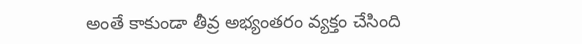అంతే కాకుండా తీవ్ర అభ్యంతరం వ్యక్తం చేసింది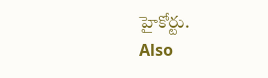హైకోర్టు.
Also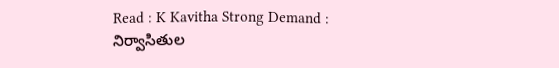Read : K Kavitha Strong Demand : నిర్వాసితుల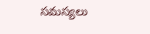సమస్యలు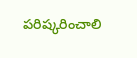పరిష్కరించాలి